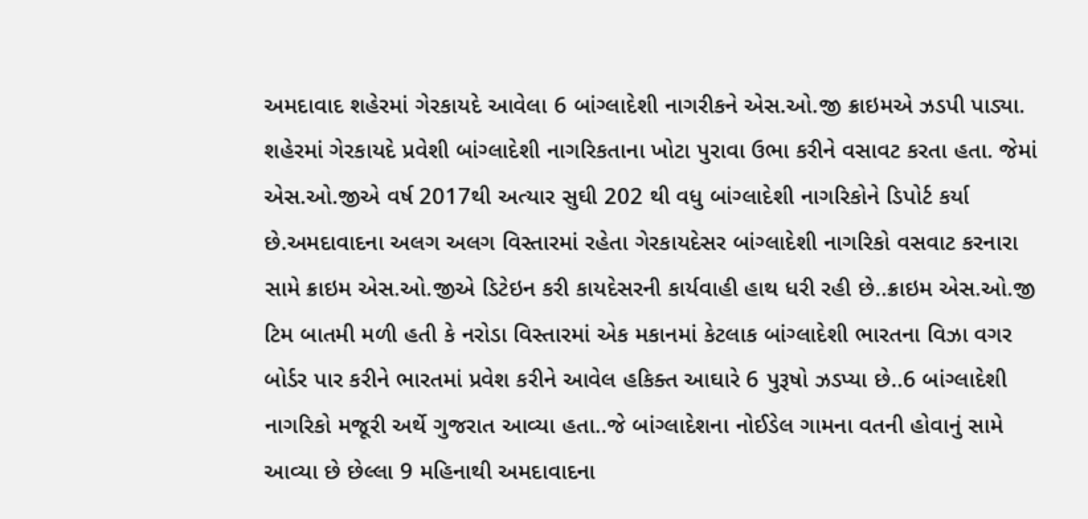અમદાવાદ શહેરમાં ગેરકાયદે આવેલા 6 બાંગ્લાદેશી નાગરીકને એસ.ઓ.જી ક્રાઇમએ ઝડપી પાડ્યા. શહેરમાં ગેરકાયદે પ્રવેશી બાંગ્લાદેશી નાગરિકતાના ખોટા પુરાવા ઉભા કરીને વસાવટ કરતા હતા. જેમાં એસ.ઓ.જીએ વર્ષ 2017થી અત્યાર સુઘી 202 થી વધુ બાંગ્લાદેશી નાગરિકોને ડિપોર્ટ કર્યા છે.અમદાવાદના અલગ અલગ વિસ્તારમાં રહેતા ગેરકાયદેસર બાંગ્લાદેશી નાગરિકો વસવાટ કરનારા સામે ક્રાઇમ એસ.ઓ.જીએ ડિટેઇન કરી કાયદેસરની કાર્યવાહી હાથ ધરી રહી છે..ક્રાઇમ એસ.ઓ.જી ટિમ બાતમી મળી હતી કે નરોડા વિસ્તારમાં એક મકાનમાં કેટલાક બાંગ્લાદેશી ભારતના વિઝા વગર બોર્ડર પાર કરીને ભારતમાં પ્રવેશ કરીને આવેલ હકિક્ત આઘારે 6 પુરૂષો ઝડપ્યા છે..6 બાંગ્લાદેશી નાગરિકો મજૂરી અર્થે ગુજરાત આવ્યા હતા..જે બાંગ્લાદેશના નોઈડેલ ગામના વતની હોવાનું સામે આવ્યા છે છેલ્લા 9 મહિનાથી અમદાવાદના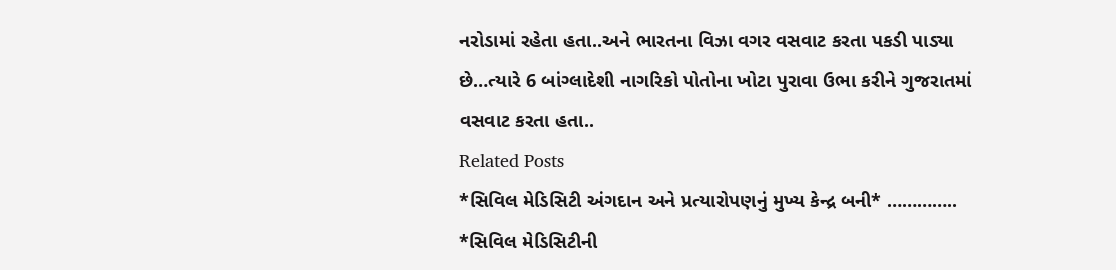નરોડામાં રહેતા હતા..અને ભારતના વિઝા વગર વસવાટ કરતા પકડી પાડ્યા છે…ત્યારે 6 બાંગ્લાદેશી નાગરિકો પોતોના ખોટા પુરાવા ઉભા કરીને ગુજરાતમાં વસવાટ કરતા હતા..
Related Posts
*સિવિલ મેડિસિટી અંગદાન અને પ્રત્યારોપણનું મુખ્ય કેન્દ્ર બની* ………….. *સિવિલ મેડિસિટીની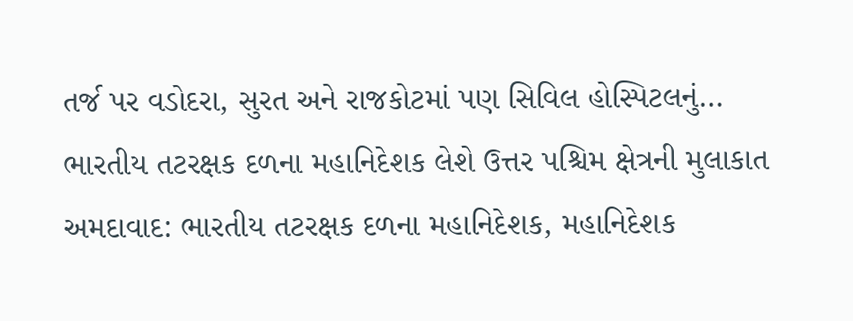તર્જ પર વડોદરા, સુરત અને રાજકોટમાં પણ સિવિલ હોસ્પિટલનું…
ભારતીય તટરક્ષક દળના મહાનિદેશક લેશે ઉત્તર પશ્ચિમ ક્ષેત્રની મુલાકાત
અમદાવાદ: ભારતીય તટરક્ષક દળના મહાનિદેશક, મહાનિદેશક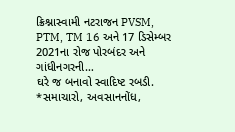ક્રિશ્નાસ્વામી નટરાજન PVSM, PTM, TM 16 અને 17 ડિસેમ્બર 2021ના રોજ પોરબંદર અને ગાંધીનગરની…
ઘરે જ બનાવો સ્વાદિષ્ટ રબડી.
*સમાચારો, અવસાનનોંધ,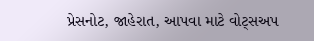પ્રેસનોટ, જાહેરાત, આપવા માટે વોટ્સઅપ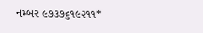નમ્બર ૯૭૩૭૬૧૯૨૧૧*